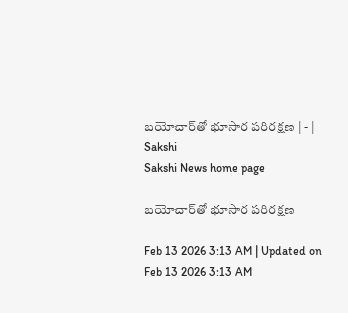బయోచార్‌తో భూసార పరిరక్షణ | - | Sakshi
Sakshi News home page

బయోచార్‌తో భూసార పరిరక్షణ

Feb 13 2026 3:13 AM | Updated on Feb 13 2026 3:13 AM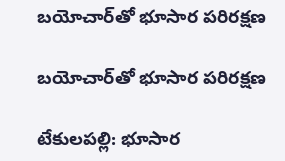బయోచార్‌తో భూసార పరిరక్షణ

బయోచార్‌తో భూసార పరిరక్షణ

టేకులపల్లి: భూసార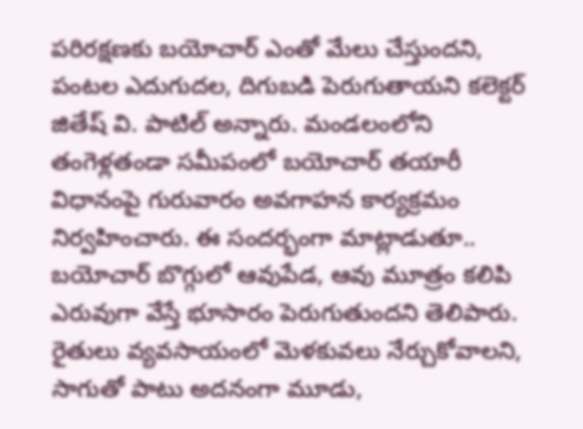పరిరక్షణకు బయోచార్‌ ఎంతో మేలు చేస్తుందని, పంటల ఎదుగుదల, దిగుబడి పెరుగుతాయని కలెక్టర్‌ జితేష్‌ వి. పాటిల్‌ అన్నారు. మండలంలోని తంగెళ్లతండా సమీపంలో బయోచార్‌ తయారీ విధానంపై గురువారం అవగాహన కార్యక్రమం నిర్వహించారు. ఈ సందర్భంగా మాట్లాడుతూ.. బయోచార్‌ బొగ్గులో ఆవుపేడ, ఆవు మూత్రం కలిపి ఎరువుగా వేస్తే భూసారం పెరుగుతుందని తెలిపారు. రైతులు వ్యవసాయంలో మెళకువలు నేర్చుకోవాలని, సాగుతో పాటు అదనంగా మూడు,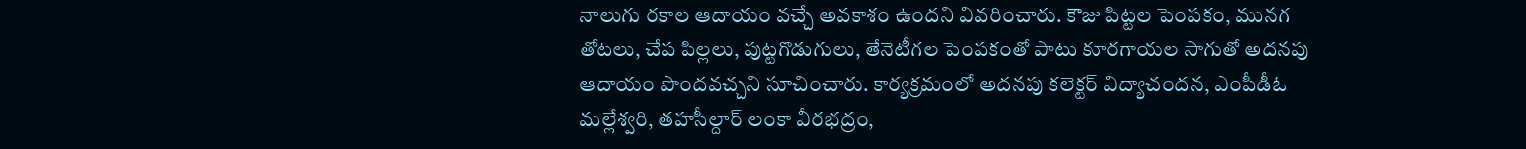నాలుగు రకాల ఆదాయం వచ్చే అవకాశం ఉందని వివరించారు. కౌజు పిట్టల పెంపకం, మునగ తోటలు, చేప పిల్లలు, పుట్టగొడుగులు, తేనెటీగల పెంపకంతో పాటు కూరగాయల సాగుతో అదనపు ఆదాయం పొందవచ్చని సూచించారు. కార్యక్రమంలో అదనపు కలెక్టర్‌ విద్యాచందన, ఎంపీడీఓ మల్లేశ్వరి, తహసీల్దార్‌ లంకా వీరభద్రం,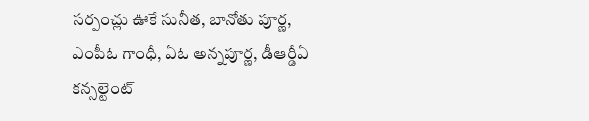సర్పంచ్లు ఊకే సునీత, బానోతు పూర్ణ, ఎంపీఓ గాంధీ, ఏఓ అన్నపూర్ణ, డీఆర్డీఏ కన్సల్టెంట్‌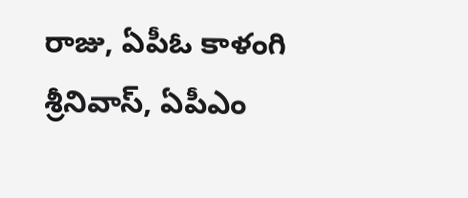రాజు, ఏపీఓ కాళంగి శ్రీనివాస్‌, ఏపీఎం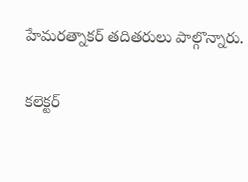హేమరత్నాకర్‌ తదితరులు పాల్గొన్నారు.

కలెక్టర్‌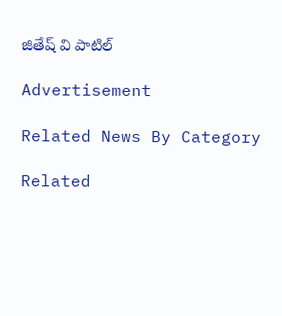జితేష్‌ వి పాటిల్‌

Advertisement

Related News By Category

Related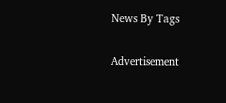News By Tags

Advertisement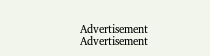Advertisement
Advertisement